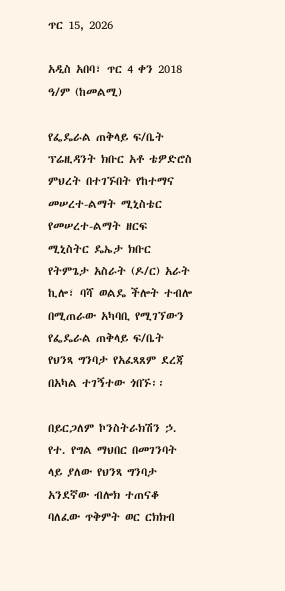ጥር 15, 2026

አዲስ አበባ፣ ጥር 4 ቀን 2018 ዓ/ም (ከመልሚ)

የፌዴራል ጠቅላይ ፍ/ቤት ፕሬዚዳንት ክቡር አቶ ቴዎድሮስ ምህረት በተገኙበት የከተማና መሠረተ-ልማት ሚኒስቴር የመሠረተ-ልማት ዘርፍ ሚኒስትር ዴኤታ ክቡር የትምጌታ አስራት (ዶ/ር) አራት ኪሎ፣ ባሻ ወልዴ ችሎት ተብሎ በሚጠራው አካባቢ የሚገኘውን የፌዴራል ጠቅላይ ፍ/ቤት የህንጻ ግንባታ የአፈጻጸም ደረጃ በአካል ተገኝተው ጎበኙ፡፡

በይርጋለም ኮንስትራክሽን ኃ. የተ. የግል ማህበር በመገንባት ላይ ያለው የህንጻ ግንባታ አንደኛው ብሎክ ተጠናቆ ባለፈው ጥቅምት ወር ርክክብ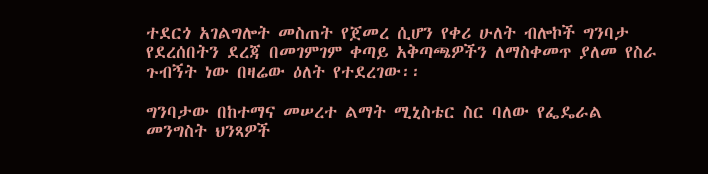ተደርጎ አገልግሎት መስጠት የጀመረ ሲሆን የቀሪ ሁለት ብሎኮች ግንባታ የደረሰበትን ደረጃ በመገምገም ቀጣይ አቅጣጫዎችን ለማስቀመጥ ያለመ የስራ ጉብኝት ነው በዛሬው ዕለት የተደረገው፡፡

ግንባታው በከተማና መሠረተ ልማት ሚኒስቴር ስር ባለው የፌዴራል መንግስት ህንጻዎች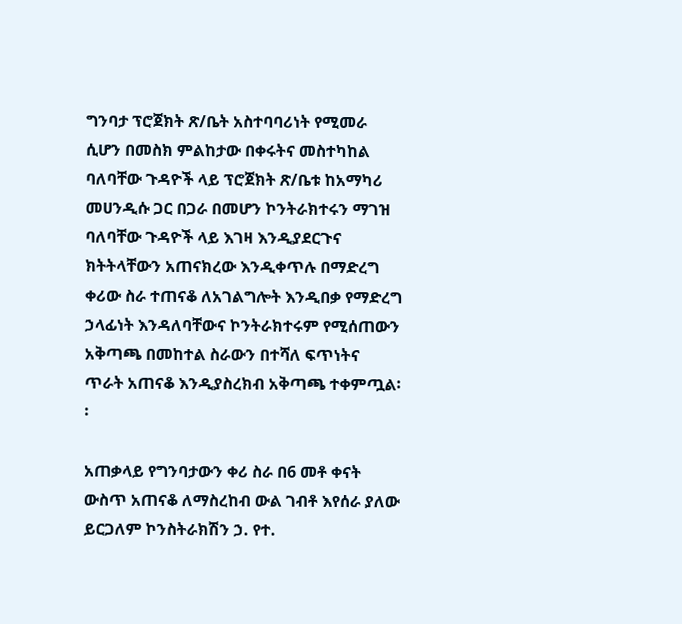ግንባታ ፕሮጀክት ጽ/ቤት አስተባባሪነት የሚመራ ሲሆን በመስክ ምልከታው በቀሩትና መስተካከል ባለባቸው ጉዳዮች ላይ ፕሮጀክት ጽ/ቤቱ ከአማካሪ መሀንዲሱ ጋር በጋራ በመሆን ኮንትራክተሩን ማገዝ ባለባቸው ጉዳዮች ላይ እገዛ እንዲያደርጉና ክትትላቸውን አጠናክረው እንዲቀጥሉ በማድረግ ቀሪው ስራ ተጠናቆ ለአገልግሎት እንዲበቃ የማድረግ ኃላፊነት እንዳለባቸውና ኮንትራክተሩም የሚሰጠውን አቅጣጫ በመከተል ስራውን በተሻለ ፍጥነትና ጥራት አጠናቆ እንዲያስረክብ አቅጣጫ ተቀምጧል፡፡

አጠቃላይ የግንባታውን ቀሪ ስራ በ6 መቶ ቀናት ውስጥ አጠናቆ ለማስረከብ ውል ገብቶ እየሰራ ያለው ይርጋለም ኮንስትራክሽን ኃ. የተ.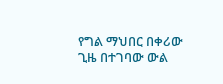የግል ማህበር በቀሪው ጊዜ በተገባው ውል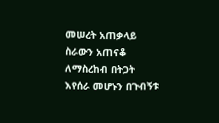መሠረት አጠቃላይ ስራውን አጠናቆ ለማስረከብ በትጋት እየሰራ መሆኑን በጉብኝቱ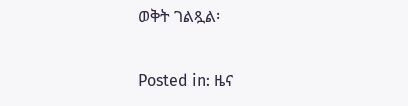ወቅት ገልጿል፡

Posted in: ዜና